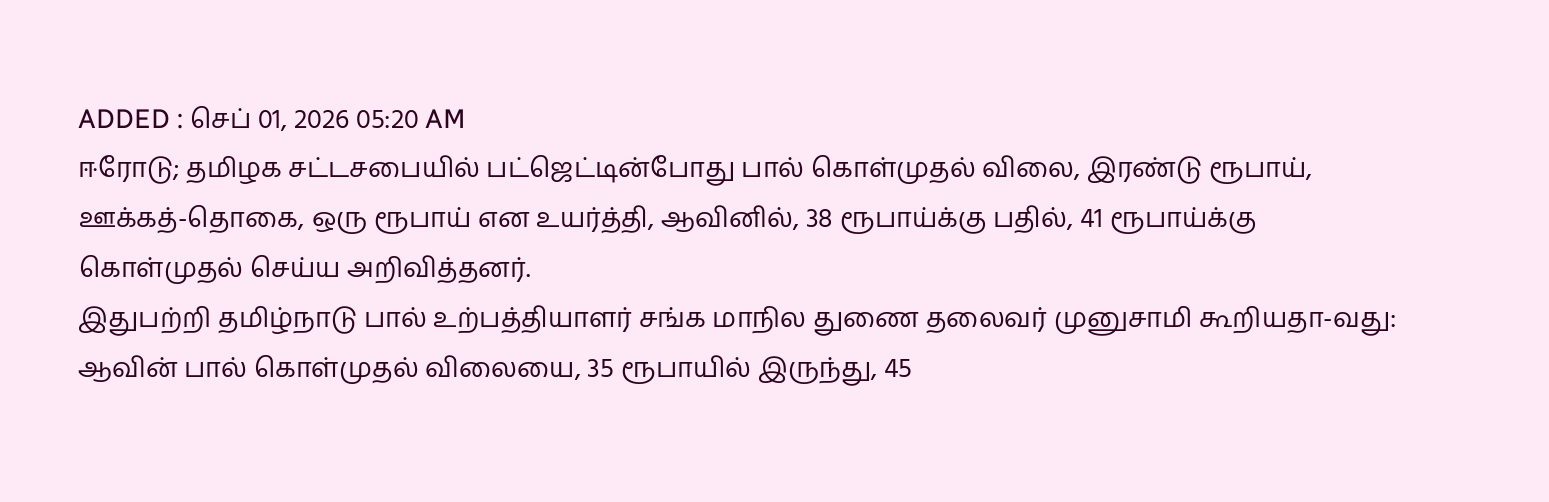ADDED : செப் 01, 2026 05:20 AM
ஈரோடு; தமிழக சட்டசபையில் பட்ஜெட்டின்போது பால் கொள்முதல் விலை, இரண்டு ரூபாய், ஊக்கத்-தொகை, ஒரு ரூபாய் என உயர்த்தி, ஆவினில், 38 ரூபாய்க்கு பதில், 41 ரூபாய்க்கு கொள்முதல் செய்ய அறிவித்தனர்.
இதுபற்றி தமிழ்நாடு பால் உற்பத்தியாளர் சங்க மாநில துணை தலைவர் முனுசாமி கூறியதா-வது: ஆவின் பால் கொள்முதல் விலையை, 35 ரூபாயில் இருந்து, 45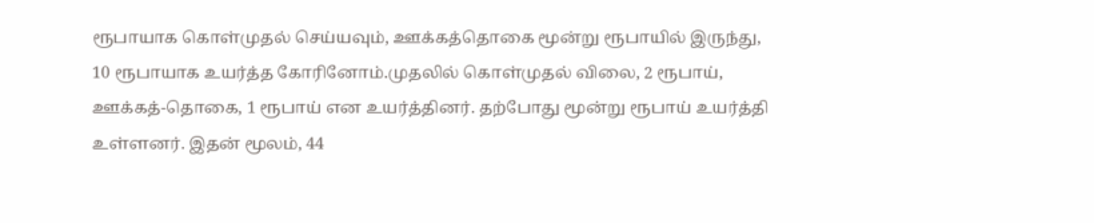ரூபாயாக கொள்முதல் செய்யவும், ஊக்கத்தொகை மூன்று ரூபாயில் இருந்து, 10 ரூபாயாக உயர்த்த கோரினோம்.முதலில் கொள்முதல் விலை, 2 ரூபாய், ஊக்கத்-தொகை, 1 ரூபாய் என உயர்த்தினர். தற்போது மூன்று ரூபாய் உயர்த்தி உள்ளனர். இதன் மூலம், 44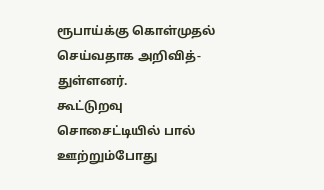ரூபாய்க்கு கொள்முதல் செய்வதாக அறிவித்-துள்ளனர்.
கூட்டுறவு சொசைட்டியில் பால் ஊற்றும்போது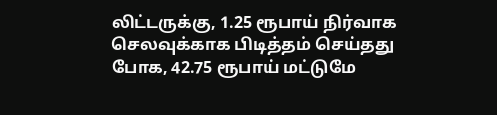லிட்டருக்கு, 1.25 ரூபாய் நிர்வாக செலவுக்காக பிடித்தம் செய்தது போக, 42.75 ரூபாய் மட்டுமே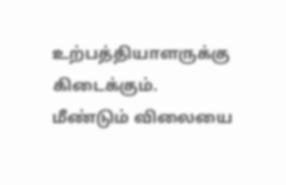உற்பத்தியாளருக்கு கிடைக்கும். மீண்டும் விலையை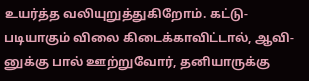உயர்த்த வலியுறுத்துகிறோம். கட்டு-படியாகும் விலை கிடைக்காவிட்டால், ஆவி-னுக்கு பால் ஊற்றுவோர், தனியாருக்கு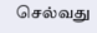செல்வது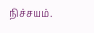நிச்சயம்.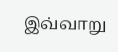இவ்வாறு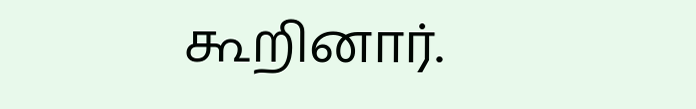கூறினார்.